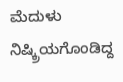ಮೆದುಳು ನಿಷ್ಕ್ರಿಯಗೊಂಡಿದ್ದ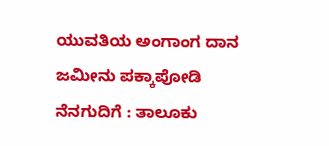ಯುವತಿಯ ಅಂಗಾಂಗ ದಾನ
ಜಮೀನು ಪಕ್ಕಾಪೋಡಿ ನೆನಗುದಿಗೆ : ತಾಲೂಕು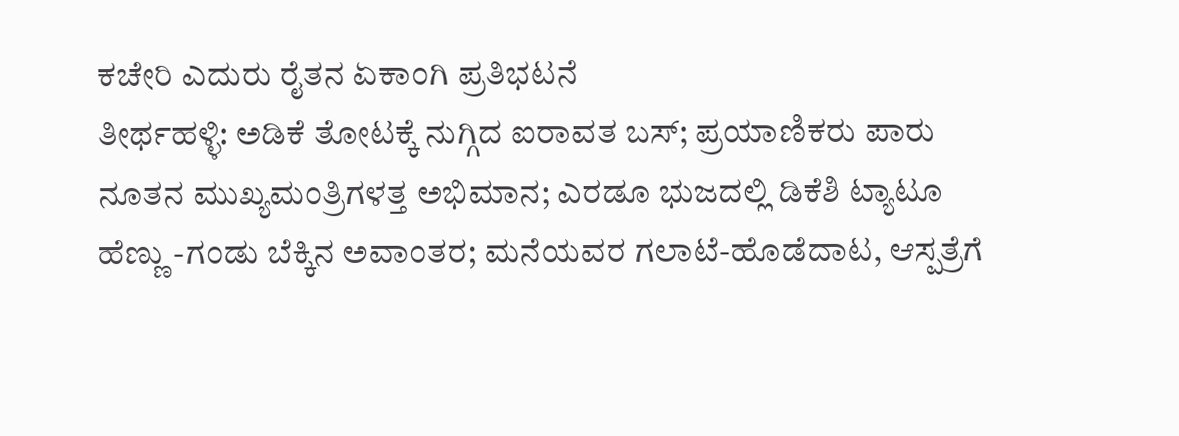ಕಚೇರಿ ಎದುರು ರೈತನ ಏಕಾಂಗಿ ಪ್ರತಿಭಟನೆ
ತೀರ್ಥಹಳ್ಳಿ: ಅಡಿಕೆ ತೋಟಕ್ಕೆ ನುಗ್ಗಿದ ಐರಾವತ ಬಸ್; ಪ್ರಯಾಣಿಕರು ಪಾರು
ನೂತನ ಮುಖ್ಯಮಂತ್ರಿಗಳತ್ತ ಅಭಿಮಾನ; ಎರಡೂ ಭುಜದಲ್ಲಿ ಡಿಕೆಶಿ ಟ್ಯಾಟೂ
ಹೆಣ್ಣು -ಗಂಡು ಬೆಕ್ಕಿನ ಅವಾಂತರ; ಮನೆಯವರ ಗಲಾಟೆ-ಹೊಡೆದಾಟ, ಆಸ್ಪತ್ರೆಗೆ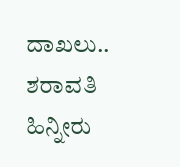ದಾಖಲು..
ಶರಾವತಿ ಹಿನ್ನೀರು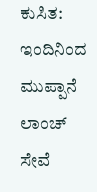ಕುಸಿತ: ಇಂದಿನಿಂದ ಮುಪ್ಪಾನೆ ಲಾಂಚ್ ಸೇವೆ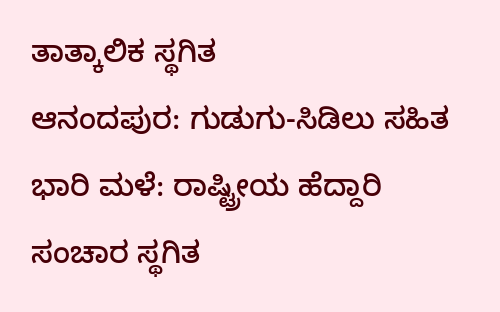ತಾತ್ಕಾಲಿಕ ಸ್ಥಗಿತ
ಆನಂದಪುರ: ಗುಡುಗು-ಸಿಡಿಲು ಸಹಿತ ಭಾರಿ ಮಳೆ: ರಾಷ್ಟ್ರೀಯ ಹೆದ್ದಾರಿ ಸಂಚಾರ ಸ್ಥಗಿತ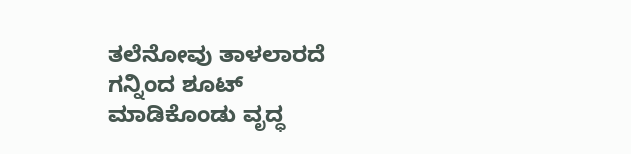ತಲೆನೋವು ತಾಳಲಾರದೆ ಗನ್ನಿಂದ ಶೂಟ್ ಮಾಡಿಕೊಂಡು ವೃದ್ಧ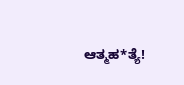ಆತ್ಮಹ*ತ್ಯೆ!